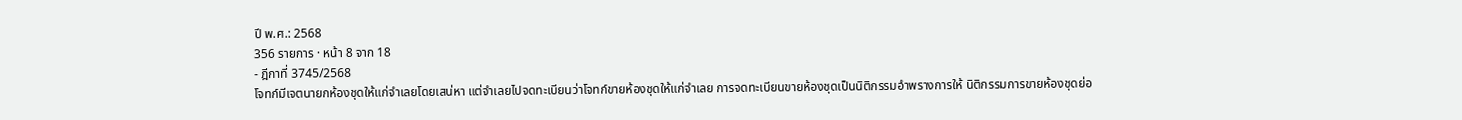ปี พ.ศ.: 2568
356 รายการ · หน้า 8 จาก 18
- ฎีกาที่ 3745/2568
โจทก์มีเจตนายกห้องชุดให้แก่จำเลยโดยเสน่หา แต่จำเลยไปจดทะเบียนว่าโจทก์ขายห้องชุดให้แก่จำเลย การจดทะเบียนขายห้องชุดเป็นนิติกรรมอำพรางการให้ นิติกรรมการขายห้องชุดย่อ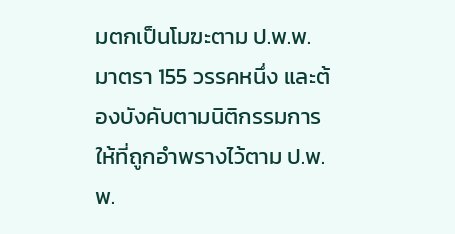มตกเป็นโมฆะตาม ป.พ.พ. มาตรา 155 วรรคหนึ่ง และต้องบังคับตามนิติกรรมการให้ที่ถูกอำพรางไว้ตาม ป.พ.พ.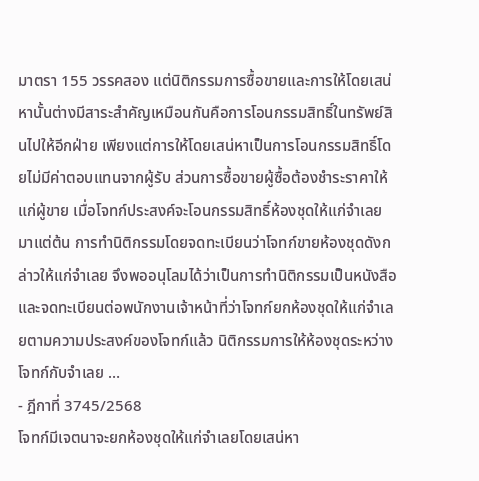มาตรา 155 วรรคสอง แต่นิติกรรมการซื้อขายและการให้โดยเสน่หานั้นต่างมีสาระสำคัญเหมือนกันคือการโอนกรรมสิทธิ์ในทรัพย์สินไปให้อีกฝ่าย เพียงแต่การให้โดยเสน่หาเป็นการโอนกรรมสิทธิ์โดยไม่มีค่าตอบแทนจากผู้รับ ส่วนการซื้อขายผู้ซื้อต้องชำระราคาให้แก่ผู้ขาย เมื่อโจทก์ประสงค์จะโอนกรรมสิทธิ์ห้องชุดให้แก่จำเลยมาแต่ต้น การทำนิติกรรมโดยจดทะเบียนว่าโจทก์ขายห้องชุดดังกล่าวให้แก่จำเลย จึงพออนุโลมได้ว่าเป็นการทำนิติกรรมเป็นหนังสือและจดทะเบียนต่อพนักงานเจ้าหน้าที่ว่าโจทก์ยกห้องชุดให้แก่จำเลยตามความประสงค์ของโจทก์แล้ว นิติกรรมการให้ห้องชุดระหว่างโจทก์กับจำเลย …
- ฎีกาที่ 3745/2568
โจทก์มีเจตนาจะยกห้องชุดให้แก่จำเลยโดยเสน่หา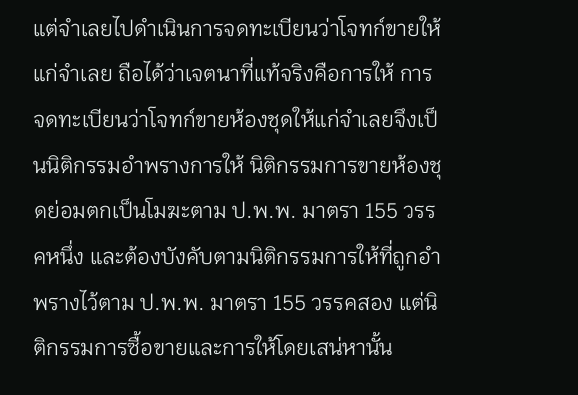แต่จำเลยไปดำเนินการจดทะเบียนว่าโจทก์ขายให้แก่จำเลย ถือได้ว่าเจตนาที่แท้จริงคือการให้ การจดทะเบียนว่าโจทก์ขายห้องชุดให้แก่จำเลยจึงเป็นนิติกรรมอำพรางการให้ นิติกรรมการขายห้องชุดย่อมตกเป็นโมฆะตาม ป.พ.พ. มาตรา 155 วรรคหนึ่ง และต้องบังคับตามนิติกรรมการให้ที่ถูกอำพรางไว้ตาม ป.พ.พ. มาตรา 155 วรรคสอง แต่นิติกรรมการซื้อขายและการให้โดยเสน่หานั้น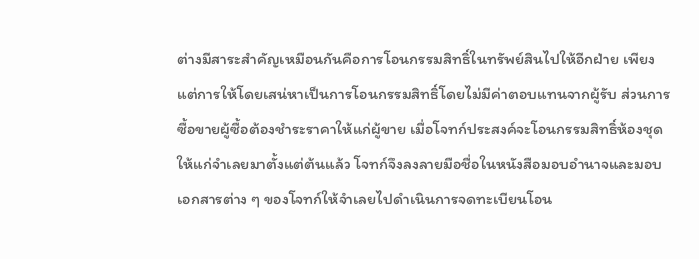ต่างมีสาระสำคัญเหมือนกันคือการโอนกรรมสิทธิ์ในทรัพย์สินไปให้อีกฝ่าย เพียงแต่การให้โดยเสน่หาเป็นการโอนกรรมสิทธิ์โดยไม่มีค่าตอบแทนจากผู้รับ ส่วนการซื้อขายผู้ซื้อต้องชำระราคาให้แก่ผู้ขาย เมื่อโจทก์ประสงค์จะโอนกรรมสิทธิ์ห้องชุดให้แก่จำเลยมาตั้งแต่ต้นแล้ว โจทก์จึงลงลายมือชื่อในหนังสือมอบอำนาจและมอบเอกสารต่าง ๆ ของโจทก์ให้จำเลยไปดำเนินการจดทะเบียนโอน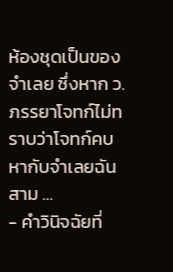ห้องชุดเป็นของจำเลย ซึ่งหาก ว. ภรรยาโจทก์ไม่ทราบว่าโจทก์คบหากับจำเลยฉันสาม …
- คำวินิจฉัยที่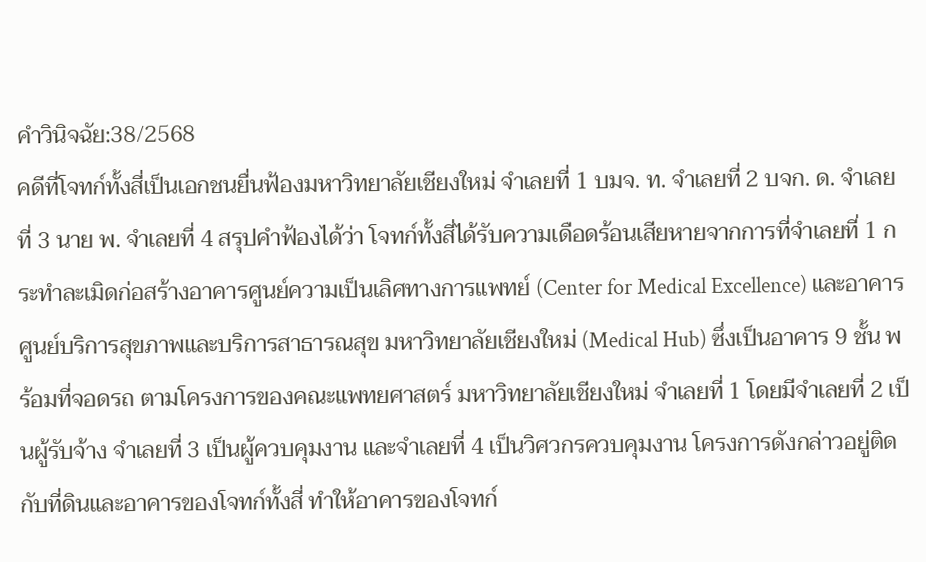คำวินิจฉัย:38/2568
คดีที่โจทก์ทั้งสี่เป็นเอกชนยื่นฟ้องมหาวิทยาลัยเชียงใหม่ จำเลยที่ 1 บมจ. ท. จำเลยที่ 2 บจก. ด. จำเลยที่ 3 นาย พ. จำเลยที่ 4 สรุปคำฟ้องได้ว่า โจทก์ทั้งสี่ได้รับความเดือดร้อนเสียหายจากการที่จำเลยที่ 1 กระทำละเมิดก่อสร้างอาคารศูนย์ความเป็นเลิศทางการแพทย์ (Center for Medical Excellence) และอาคารศูนย์บริการสุขภาพและบริการสาธารณสุข มหาวิทยาลัยเชียงใหม่ (Medical Hub) ซึ่งเป็นอาคาร 9 ชั้น พร้อมที่จอดรถ ตามโครงการของคณะแพทยศาสตร์ มหาวิทยาลัยเชียงใหม่ จำเลยที่ 1 โดยมีจำเลยที่ 2 เป็นผู้รับจ้าง จำเลยที่ 3 เป็นผู้ควบคุมงาน และจำเลยที่ 4 เป็นวิศวกรควบคุมงาน โครงการดังกล่าวอยู่ติดกับที่ดินและอาคารของโจทก์ทั้งสี่ ทำให้อาคารของโจทก์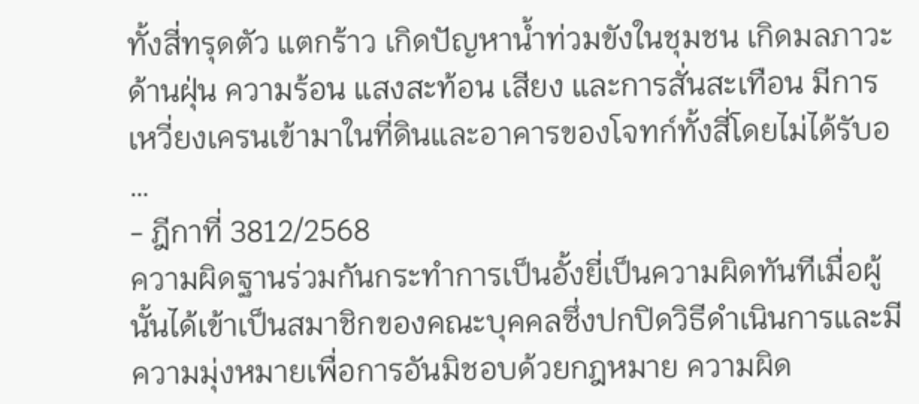ทั้งสี่ทรุดตัว แตกร้าว เกิดปัญหาน้ำท่วมขังในชุมชน เกิดมลภาวะด้านฝุ่น ความร้อน แสงสะท้อน เสียง และการสั่นสะเทือน มีการเหวี่ยงเครนเข้ามาในที่ดินและอาคารของโจทก์ทั้งสี่โดยไม่ได้รับอ …
- ฎีกาที่ 3812/2568
ความผิดฐานร่วมกันกระทำการเป็นอั้งยี่เป็นความผิดทันทีเมื่อผู้นั้นได้เข้าเป็นสมาชิกของคณะบุคคลซึ่งปกปิดวิธีดำเนินการและมีความมุ่งหมายเพื่อการอันมิชอบด้วยกฎหมาย ความผิด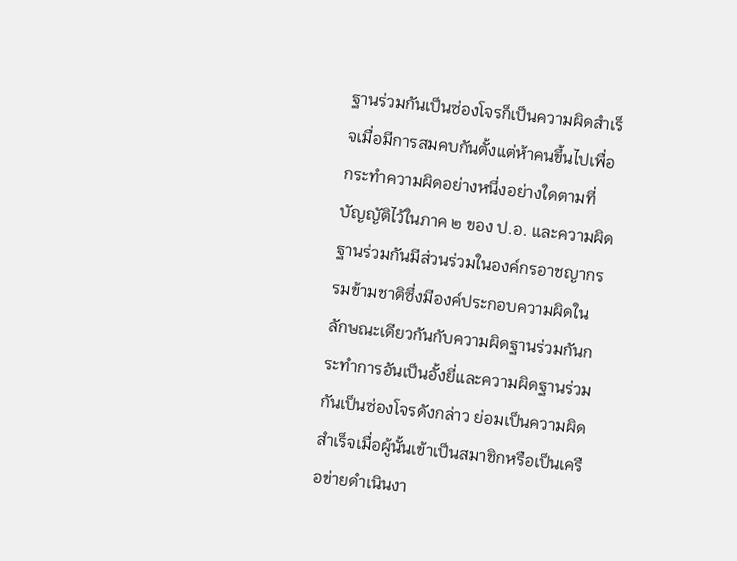ฐานร่วมกันเป็นซ่องโจรก็เป็นความผิดสำเร็จเมื่อมีการสมคบกันตั้งแต่ห้าคนขึ้นไปเพื่อกระทำความผิดอย่างหนึ่งอย่างใดตามที่บัญญัติไว้ในภาค ๒ ของ ป.อ. และความผิดฐานร่วมกันมีส่วนร่วมในองค์กรอาชญากรรมข้ามชาติซึ่งมีองค์ประกอบความผิดในลักษณะเดียวกันกับความผิดฐานร่วมกันกระทำการอันเป็นอั้งยี่และความผิดฐานร่วมกันเป็นซ่องโจรดังกล่าว ย่อมเป็นความผิดสำเร็จเมื่อผู้นั้นเข้าเป็นสมาชิกหรือเป็นเครือข่ายดำเนินงา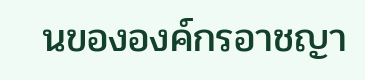นขององค์กรอาชญา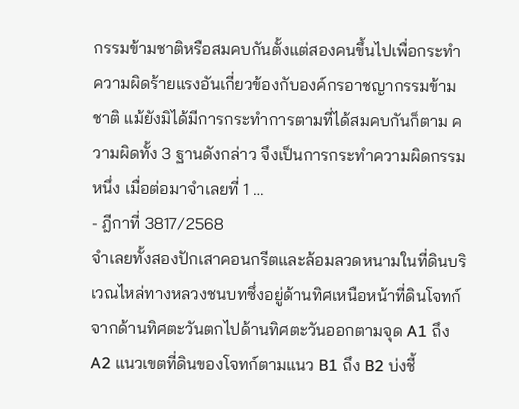กรรมข้ามชาติหรือสมคบกันตั้งแต่สองคนขึ้นไปเพื่อกระทำความผิดร้ายแรงอันเกี่ยวข้องกับองค์กรอาชญากรรมข้ามชาติ แม้ยังมิได้มีการกระทำการตามที่ได้สมคบกันก็ตาม ความผิดทั้ง 3 ฐานดังกล่าว จึงเป็นการกระทำความผิดกรรมหนึ่ง เมื่อต่อมาจำเลยที่ 1 …
- ฎีกาที่ 3817/2568
จำเลยทั้งสองปักเสาคอนกรีตและล้อมลวดหนามในที่ดินบริเวณไหล่ทางหลวงชนบทซึ่งอยู่ด้านทิศเหนือหน้าที่ดินโจทก์จากด้านทิศตะวันตกไปด้านทิศตะวันออกตามจุด A1 ถึง A2 แนวเขตที่ดินของโจทก์ตามแนว B1 ถึง B2 บ่งชี้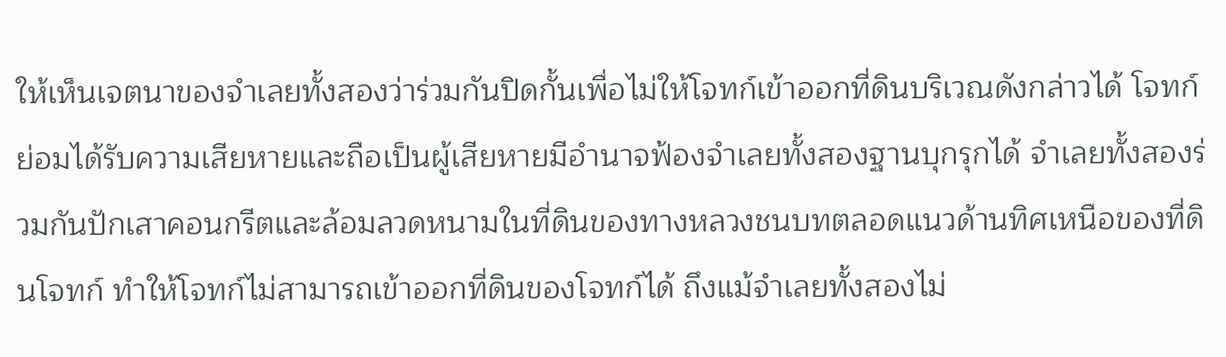ให้เห็นเจตนาของจำเลยทั้งสองว่าร่วมกันปิดกั้นเพื่อไม่ให้โจทก์เข้าออกที่ดินบริเวณดังกล่าวได้ โจทก์ย่อมได้รับความเสียหายและถือเป็นผู้เสียหายมีอำนาจฟ้องจำเลยทั้งสองฐานบุกรุกได้ จำเลยทั้งสองร่วมกันปักเสาคอนกรีตและล้อมลวดหนามในที่ดินของทางหลวงชนบทตลอดแนวด้านทิศเหนือของที่ดินโจทก์ ทำให้โจทก์ไม่สามารถเข้าออกที่ดินของโจทก์ได้ ถึงแม้จำเลยทั้งสองไม่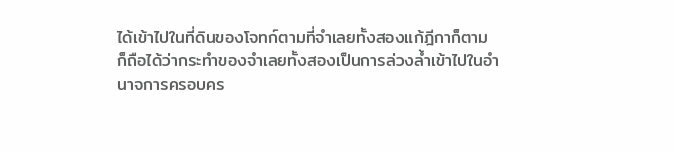ได้เข้าไปในที่ดินของโจทก์ตามที่จำเลยทั้งสองแก้ฎีกาก็ตาม ก็ถือได้ว่ากระทำของจำเลยทั้งสองเป็นการล่วงล้ำเข้าไปในอำนาจการครอบคร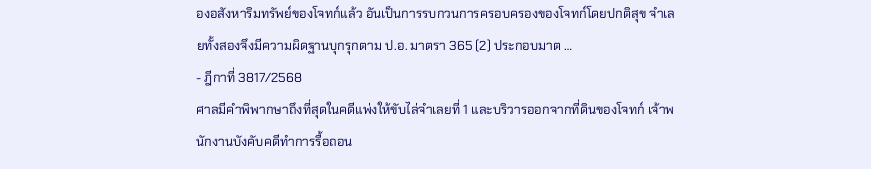องอสังหาริมทรัพย์ของโจทก์แล้ว อันเป็นการรบกวนการครอบครองของโจทก์โดยปกติสุข จำเลยทั้งสองจึงมีความผิดฐานบุกรุกตาม ป.อ. มาตรา 365 (2) ประกอบมาต …
- ฎีกาที่ 3817/2568
ศาลมีคำพิพากษาถึงที่สุดในคดีแพ่งให้ขับไล่จำเลยที่ 1 และบริวารออกจากที่ดินของโจทก์ เจ้าพนักงานบังคับคดีทำการรื้อถอน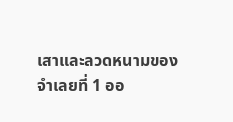เสาและลวดหนามของจำเลยที่ 1 ออ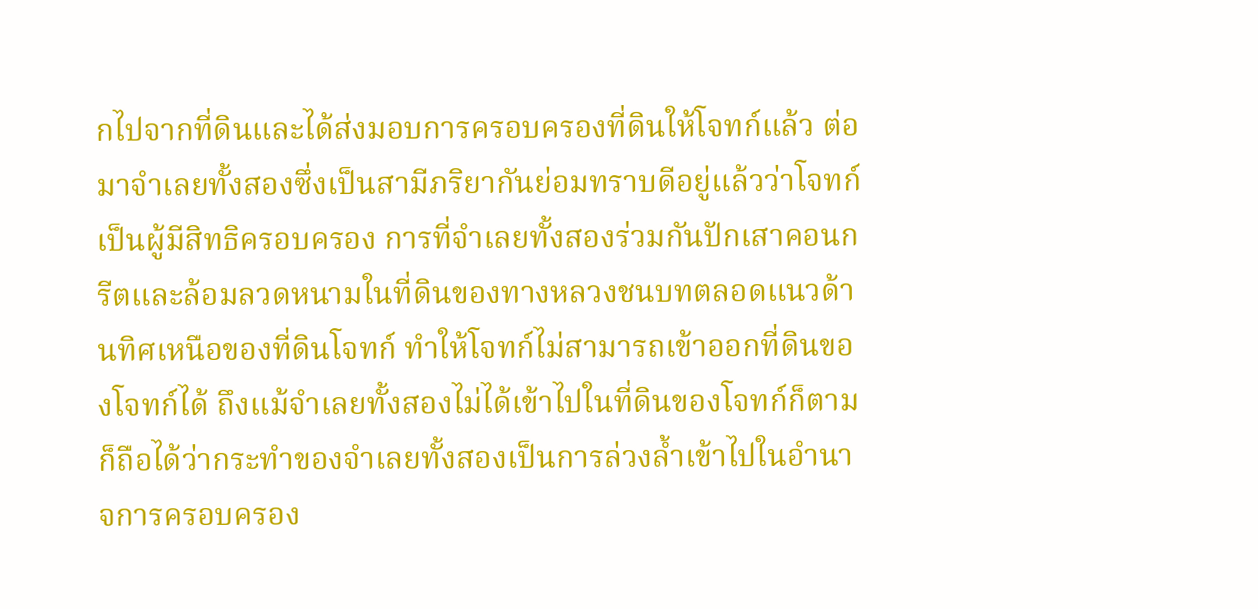กไปจากที่ดินและได้ส่งมอบการครอบครองที่ดินให้โจทก์แล้ว ต่อมาจำเลยทั้งสองซึ่งเป็นสามีภริยากันย่อมทราบดีอยู่แล้วว่าโจทก์เป็นผู้มีสิทธิครอบครอง การที่จำเลยทั้งสองร่วมกันปักเสาคอนกรีตและล้อมลวดหนามในที่ดินของทางหลวงชนบทตลอดแนวด้านทิศเหนือของที่ดินโจทก์ ทำให้โจทก์ไม่สามารถเข้าออกที่ดินของโจทก์ได้ ถึงแม้จำเลยทั้งสองไม่ได้เข้าไปในที่ดินของโจทก์ก็ตาม ก็ถือได้ว่ากระทำของจำเลยทั้งสองเป็นการล่วงล้ำเข้าไปในอำนาจการครอบครอง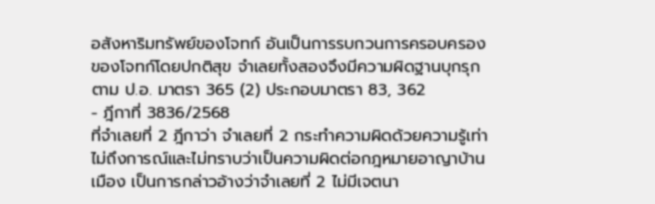อสังหาริมทรัพย์ของโจทก์ อันเป็นการรบกวนการครอบครองของโจทก์โดยปกติสุข จำเลยทั้งสองจึงมีความผิดฐานบุกรุกตาม ป.อ. มาตรา 365 (2) ประกอบมาตรา 83, 362
- ฎีกาที่ 3836/2568
ที่จำเลยที่ 2 ฎีกาว่า จำเลยที่ 2 กระทำความผิดด้วยความรู้เท่าไม่ถึงการณ์และไม่ทราบว่าเป็นความผิดต่อกฎหมายอาญาบ้านเมือง เป็นการกล่าวอ้างว่าจำเลยที่ 2 ไม่มีเจตนา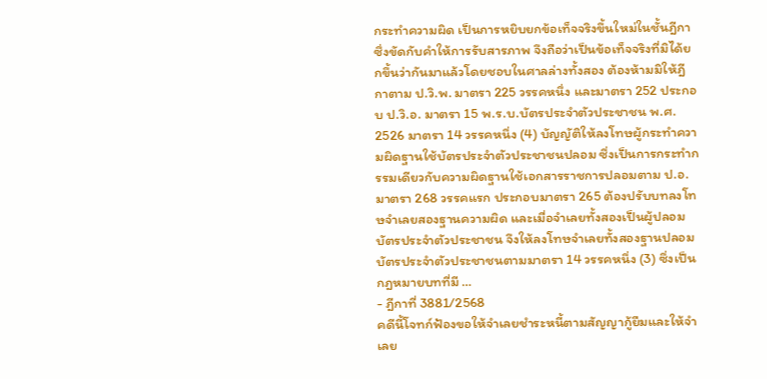กระทำความผิด เป็นการหยิบยกข้อเท็จจริงขึ้นใหม่ในชั้นฎีกาซึ่งขัดกับคำให้การรับสารภาพ จึงถือว่าเป็นข้อเท็จจริงที่มิได้ยกขึ้นว่ากันมาแล้วโดยชอบในศาลล่างทั้งสอง ต้องห้ามมิให้ฎีกาตาม ป.วิ.พ. มาตรา 225 วรรคหนึ่ง และมาตรา 252 ประกอบ ป.วิ.อ. มาตรา 15 พ.ร.บ.บัตรประจำตัวประชาชน พ.ศ. 2526 มาตรา 14 วรรคหนึ่ง (4) บัญญัติให้ลงโทษผู้กระทำความผิดฐานใช้บัตรประจำตัวประชาชนปลอม ซึ่งเป็นการกระทำกรรมเดียวกับความผิดฐานใช้เอกสารราชการปลอมตาม ป.อ. มาตรา 268 วรรคแรก ประกอบมาตรา 265 ต้องปรับบทลงโทษจำเลยสองฐานความผิด และเมื่อจำเลยทั้งสองเป็นผู้ปลอมบัตรประจำตัวประชาชน จึงให้ลงโทษจำเลยทั้งสองฐานปลอมบัตรประจำตัวประชาชนตามมาตรา 14 วรรคหนึ่ง (3) ซึ่งเป็นกฎหมายบทที่มี …
- ฎีกาที่ 3881/2568
คดีนี้โจทก์ฟ้องขอให้จำเลยชำระหนี้ตามสัญญากู้ยืมและให้จำเลย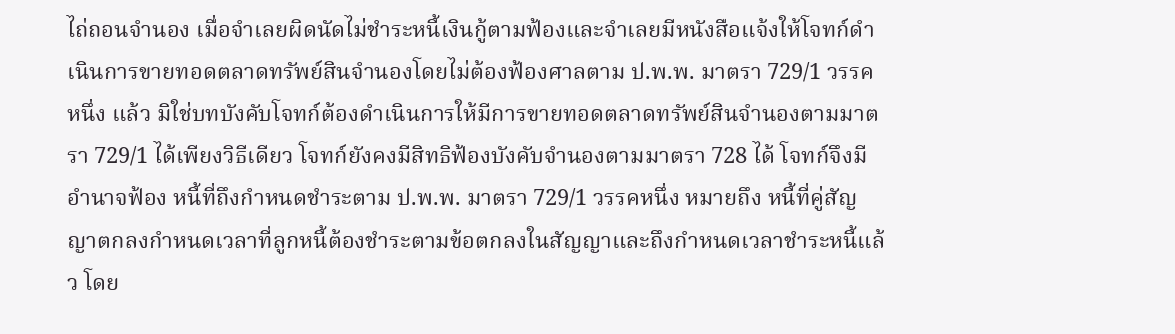ไถ่ถอนจำนอง เมื่อจำเลยผิดนัดไม่ชำระหนี้เงินกู้ตามฟ้องและจำเลยมีหนังสือแจ้งให้โจทก์ดำเนินการขายทอดตลาดทรัพย์สินจำนองโดยไม่ต้องฟ้องศาลตาม ป.พ.พ. มาตรา 729/1 วรรคหนึ่ง แล้ว มิใช่บทบังคับโจทก์ต้องดำเนินการให้มีการขายทอดตลาดทรัพย์สินจำนองตามมาตรา 729/1 ได้เพียงวิธีเดียว โจทก์ยังคงมีสิทธิฟ้องบังคับจำนองตามมาตรา 728 ได้ โจทก์จึงมีอำนาจฟ้อง หนี้ที่ถึงกำหนดชำระตาม ป.พ.พ. มาตรา 729/1 วรรคหนึ่ง หมายถึง หนี้ที่คู่สัญญาตกลงกำหนดเวลาที่ลูกหนี้ต้องชำระตามข้อตกลงในสัญญาและถึงกำหนดเวลาชำระหนี้แล้ว โดย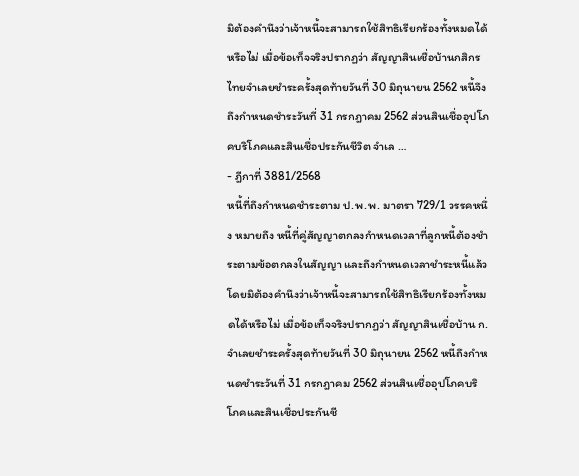มิต้องคำนึงว่าเจ้าหนี้จะสามารถใช้สิทธิเรียกร้องทั้งหมดได้หรือไม่ เมื่อข้อเท็จจริงปรากฏว่า สัญญาสินเชื่อบ้านกสิกรไทยจำเลยชำระครั้งสุดท้ายวันที่ 30 มิถุนายน 2562 หนี้จึงถึงกำหนดชำระวันที่ 31 กรกฎาคม 2562 ส่วนสินเชื่ออุปโภคบริโภคและสินเชื่อประกันชีวิต จำเล …
- ฎีกาที่ 3881/2568
หนี้ที่ถึงกำหนดชำระตาม ป.พ.พ. มาตรา 729/1 วรรคหนึ่ง หมายถึง หนี้ที่คู่สัญญาตกลงกำหนดเวลาที่ลูกหนี้ต้องชำระตามข้อตกลงในสัญญา และถึงกำหนดเวลาชำระหนี้แล้ว โดยมิต้องคำนึงว่าเจ้าหนี้จะสามารถใช้สิทธิเรียกร้องทั้งหมดได้หรือไม่ เมื่อข้อเท็จจริงปรากฏว่า สัญญาสินเชื่อบ้าน ก.จำเลยชำระครั้งสุดท้ายวันที่ 30 มิถุนายน 2562 หนี้ถึงกำหนดชำระวันที่ 31 กรกฎาคม 2562 ส่วนสินเชื่ออุปโภคบริโภคและสินเชื่อประกันชี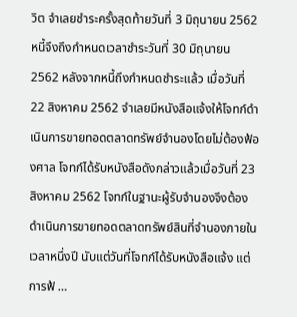วิต จำเลยชำระครั้งสุดท้ายวันที่ 3 มิถุนายน 2562 หนี้จึงถึงกำหนดเวลาชำระวันที่ 30 มิถุนายน 2562 หลังจากหนี้ถึงกำหนดชำระแล้ว เมื่อวันที่ 22 สิงหาคม 2562 จำเลยมีหนังสือแจ้งให้โจทก์ดำเนินการขายทอดตลาดทรัพย์จำนองโดยไม่ต้องฟ้องศาล โจทก์ได้รับหนังสือดังกล่าวแล้วเมื่อวันที่ 23 สิงหาคม 2562 โจทก์ในฐานะผู้รับจำนองจึงต้องดำเนินการขายทอดตลาดทรัพย์สินที่จำนองภายในเวลาหนึ่งปี นับแต่วันที่โจทก์ได้รับหนังสือแจ้ง แต่การฟ้ …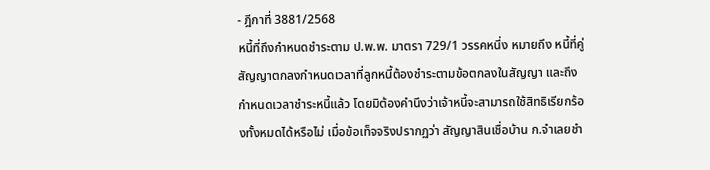- ฎีกาที่ 3881/2568
หนี้ที่ถึงกำหนดชำระตาม ป.พ.พ. มาตรา 729/1 วรรคหนึ่ง หมายถึง หนี้ที่คู่สัญญาตกลงกำหนดเวลาที่ลูกหนี้ต้องชำระตามข้อตกลงในสัญญา และถึงกำหนดเวลาชำระหนี้แล้ว โดยมิต้องคำนึงว่าเจ้าหนี้จะสามารถใช้สิทธิเรียกร้องทั้งหมดได้หรือไม่ เมื่อข้อเท็จจริงปรากฏว่า สัญญาสินเชื่อบ้าน ก.จำเลยชำ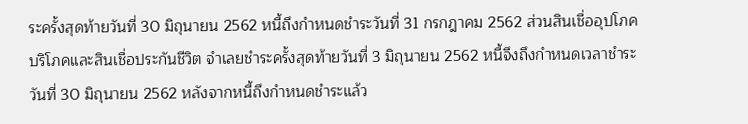ระครั้งสุดท้ายวันที่ 30 มิถุนายน 2562 หนี้ถึงกำหนดชำระวันที่ 31 กรกฎาคม 2562 ส่วนสินเชื่ออุปโภคบริโภคและสินเชื่อประกันชีวิต จำเลยชำระครั้งสุดท้ายวันที่ 3 มิถุนายน 2562 หนี้จึงถึงกำหนดเวลาชำระวันที่ 30 มิถุนายน 2562 หลังจากหนี้ถึงกำหนดชำระแล้ว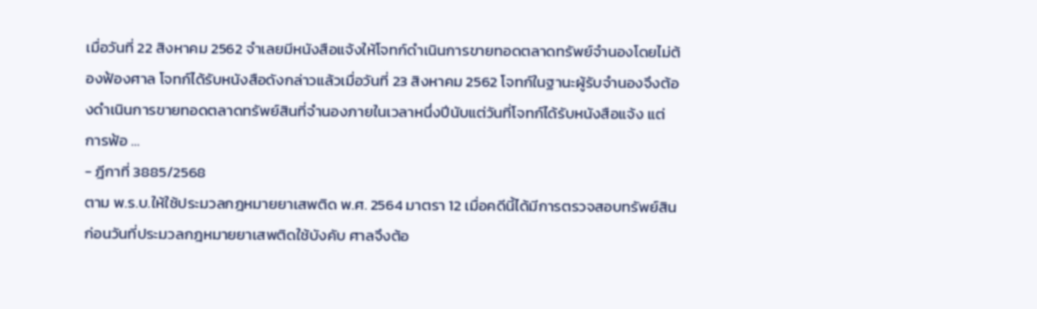เมื่อวันที่ 22 สิงหาคม 2562 จำเลยมีหนังสือแจ้งให้โจทก์ดำเนินการขายทอดตลาดทรัพย์จำนองโดยไม่ต้องฟ้องศาล โจทก์ได้รับหนังสือดังกล่าวแล้วเมื่อวันที่ 23 สิงหาคม 2562 โจทก์ในฐานะผู้รับจำนองจึงต้องดำเนินการขายทอดตลาดทรัพย์สินที่จำนองภายในเวลาหนึ่งปีนับแต่วันที่โจทก์ได้รับหนังสือแจ้ง แต่การฟ้อ …
- ฎีกาที่ 3885/2568
ตาม พ.ร.บ.ให้ใช้ประมวลกฎหมายยาเสพติด พ.ศ. 2564 มาตรา 12 เมื่อคดีนี้ได้มีการตรวจสอบทรัพย์สินก่อนวันที่ประมวลกฎหมายยาเสพติดใช้บังคับ ศาลจึงต้อ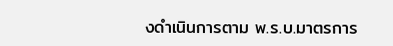งดำเนินการตาม พ.ร.บ.มาตรการ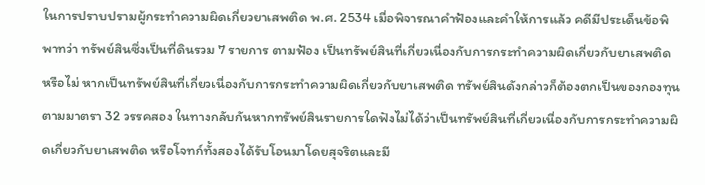ในการปราบปรามผู้กระทำความผิดเกี่ยวยาเสพติด พ.ศ. 2534 เมื่อพิจารณาคำฟ้องและคำให้การแล้ว คดีมีประเด็นข้อพิพาทว่า ทรัพย์สินซึ่งเป็นที่ดินรวม 7 รายการ ตามฟ้อง เป็นทรัพย์สินที่เกี่ยวเนื่องกับการกระทำความผิดเกี่ยวกับยาเสพติด หรือไม่ หากเป็นทรัพย์สินที่เกี่ยวเนื่องกับการกระทำความผิดเกี่ยวกับยาเสพติด ทรัพย์สินดังกล่าวก็ต้องตกเป็นของกองทุนตามมาตรา 32 วรรคสอง ในทางกลับกันหากทรัพย์สินรายการใดฟังไม่ได้ว่าเป็นทรัพย์สินที่เกี่ยวเนื่องกับการกระทำความผิดเกี่ยวกับยาเสพติด หรือโจทก์ทั้งสองได้รับโอนมาโดยสุจริตและมี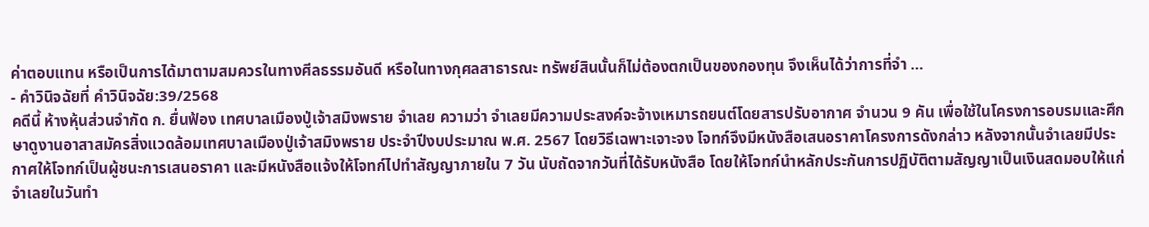ค่าตอบแทน หรือเป็นการได้มาตามสมควรในทางศีลธรรมอันดี หรือในทางกุศลสาธารณะ ทรัพย์สินนั้นก็ไม่ต้องตกเป็นของกองทุน จึงเห็นได้ว่าการที่จำ …
- คำวินิจฉัยที่ คำวินิจฉัย:39/2568
คดีนี้ ห้างหุ้นส่วนจำกัด ก. ยื่นฟ้อง เทศบาลเมืองปู่เจ้าสมิงพราย จำเลย ความว่า จำเลยมีความประสงค์จะจ้างเหมารถยนต์โดยสารปรับอากาศ จำนวน 9 คัน เพื่อใช้ในโครงการอบรมและศึกษาดูงานอาสาสมัครสิ่งแวดล้อมเทศบาลเมืองปู่เจ้าสมิงพราย ประจำปีงบประมาณ พ.ศ. 2567 โดยวิธีเฉพาะเจาะจง โจทก์จึงมีหนังสือเสนอราคาโครงการดังกล่าว หลังจากนั้นจำเลยมีประกาศให้โจทก์เป็นผู้ชนะการเสนอราคา และมีหนังสือแจ้งให้โจทก์ไปทำสัญญาภายใน 7 วัน นับถัดจากวันที่ได้รับหนังสือ โดยให้โจทก์นำหลักประกันการปฏิบัติตามสัญญาเป็นเงินสดมอบให้แก่จำเลยในวันทำ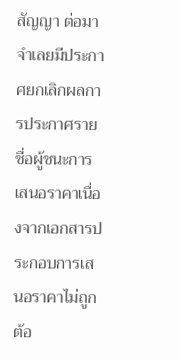สัญญา ต่อมาจำเลยมีประกาศยกเลิกผลการประกาศรายชื่อผู้ชนะการเสนอราคาเนื่องจากเอกสารประกอบการเสนอราคาไม่ถูกต้อ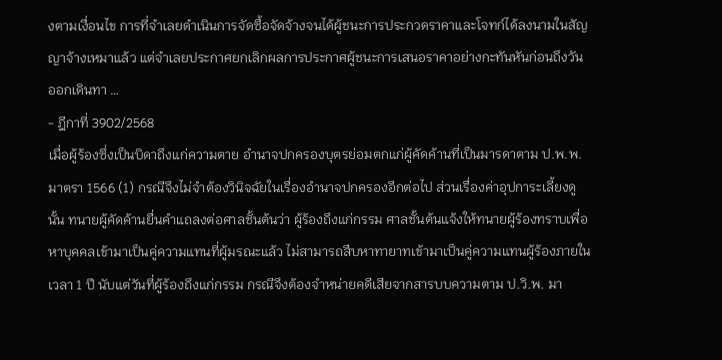งตามเงื่อนไข การที่จำเลยดำเนินการจัดซื้อจัดจ้างจนได้ผู้ชนะการประกวดราคาและโจทก์ได้ลงนามในสัญญาจ้างเหมาแล้ว แต่จำเลยประกาศยกเลิกผลการประกาศผู้ชนะการเสนอราคาอย่างกะทันหันก่อนถึงวันออกเดินทา …
- ฎีกาที่ 3902/2568
เมื่อผู้ร้องซึ่งเป็นบิดาถึงแก่ความตาย อำนาจปกครองบุตรย่อมตกแก่ผู้คัดค้านที่เป็นมารดาตาม ป.พ.พ. มาตรา 1566 (1) กรณีจึงไม่จำต้องวินิจฉัยในเรื่องอำนาจปกครองอีกต่อไป ส่วนเรื่องค่าอุปการะเลี้ยงดูนั้น ทนายผู้คัดค้านยื่นคำแถลงต่อศาลชั้นต้นว่า ผู้ร้องถึงแก่กรรม ศาลชั้นต้นแจ้งให้ทนายผู้ร้องทราบเพื่อหาบุคคลเข้ามาเป็นคู่ความแทนที่ผู้มรณะแล้ว ไม่สามารถสืบหาทายาทเข้ามาเป็นคู่ความแทนผู้ร้องภายในเวลา 1 ปี นับแต่วันที่ผู้ร้องถึงแก่กรรม กรณีจึงต้องจำหน่ายคดีเสียจากสารบบความตาม ป.วิ.พ. มา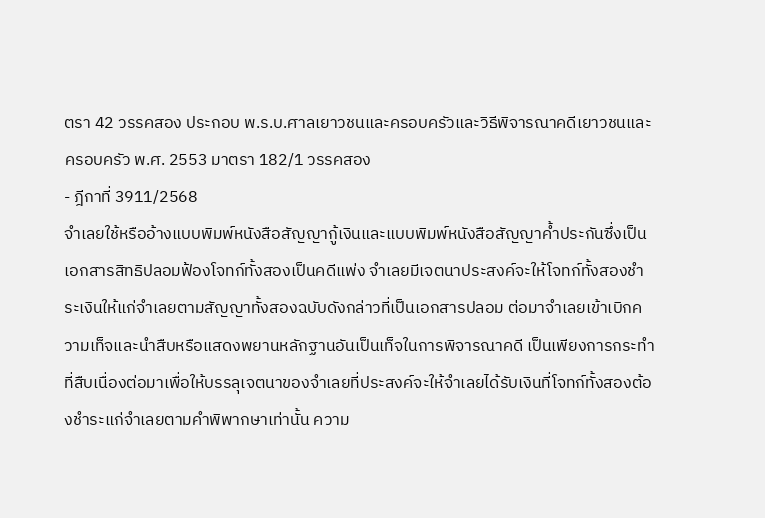ตรา 42 วรรคสอง ประกอบ พ.ร.บ.ศาลเยาวชนและครอบครัวและวิธีพิจารณาคดีเยาวชนและครอบครัว พ.ศ. 2553 มาตรา 182/1 วรรคสอง
- ฎีกาที่ 3911/2568
จำเลยใช้หรืออ้างแบบพิมพ์หนังสือสัญญากู้เงินและแบบพิมพ์หนังสือสัญญาค้ำประกันซึ่งเป็นเอกสารสิทธิปลอมฟ้องโจทก์ทั้งสองเป็นคดีแพ่ง จำเลยมีเจตนาประสงค์จะให้โจทก์ทั้งสองชำระเงินให้แก่จำเลยตามสัญญาทั้งสองฉบับดังกล่าวที่เป็นเอกสารปลอม ต่อมาจำเลยเข้าเบิกความเท็จและนำสืบหรือแสดงพยานหลักฐานอันเป็นเท็จในการพิจารณาคดี เป็นเพียงการกระทำที่สืบเนื่องต่อมาเพื่อให้บรรลุเจตนาของจำเลยที่ประสงค์จะให้จำเลยได้รับเงินที่โจทก์ทั้งสองต้องชำระแก่จำเลยตามคำพิพากษาเท่านั้น ความ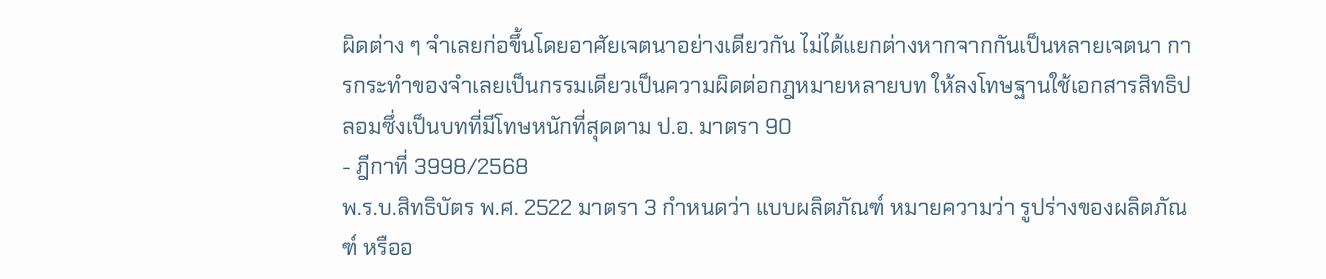ผิดต่าง ๆ จำเลยก่อขึ้นโดยอาศัยเจตนาอย่างเดียวกัน ไม่ได้แยกต่างหากจากกันเป็นหลายเจตนา การกระทำของจำเลยเป็นกรรมเดียวเป็นความผิดต่อกฎหมายหลายบท ให้ลงโทษฐานใช้เอกสารสิทธิปลอมซึ่งเป็นบทที่มีโทษหนักที่สุดตาม ป.อ. มาตรา 90
- ฎีกาที่ 3998/2568
พ.ร.บ.สิทธิบัตร พ.ศ. 2522 มาตรา 3 กำหนดว่า แบบผลิตภัณฑ์ หมายความว่า รูปร่างของผลิตภัณฑ์ หรืออ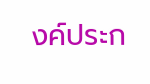งค์ประก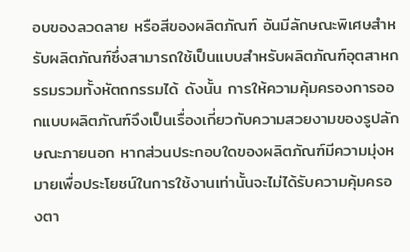อบของลวดลาย หรือสีของผลิตภัณฑ์ อันมีลักษณะพิเศษสำหรับผลิตภัณฑ์ซึ่งสามารถใช้เป็นแบบสำหรับผลิตภัณฑ์อุตสาหกรรมรวมทั้งหัตถกรรมได้ ดังนั้น การให้ความคุ้มครองการออกแบบผลิตภัณฑ์จึงเป็นเรื่องเกี่ยวกับความสวยงามของรูปลักษณะภายนอก หากส่วนประกอบใดของผลิตภัณฑ์มีความมุ่งหมายเพื่อประโยชน์ในการใช้งานเท่านั้นจะไม่ได้รับความคุ้มครองตา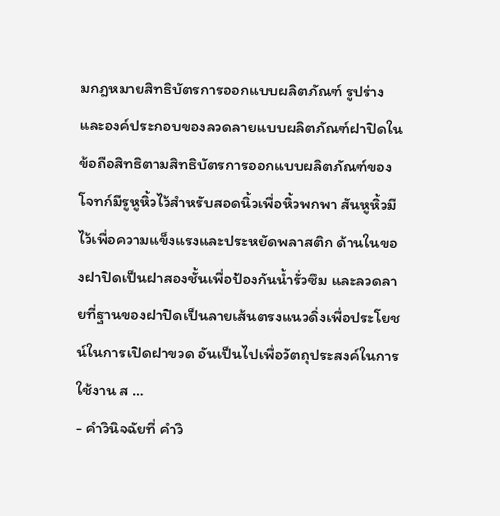มกฎหมายสิทธิบัตรการออกแบบผลิตภัณฑ์ รูปร่างและองค์ประกอบของลวดลายแบบผลิตภัณฑ์ฝาปิดในข้อถือสิทธิตามสิทธิบัตรการออกแบบผลิตภัณฑ์ของโจทก์มีรูหูหิ้วไว้สำหรับสอดนิ้วเพื่อหิ้วพกพา สันหูหิ้วมีไว้เพื่อความแข็งแรงและประหยัดพลาสติก ด้านในของฝาปิดเป็นฝาสองชั้นเพื่อป้องกันน้ำรั่วซึม และลวดลายที่ฐานของฝาปิดเป็นลายเส้นตรงแนวดิ่งเพื่อประโยชน์ในการเปิดฝาขวด อันเป็นไปเพื่อวัตถุประสงค์ในการใช้งาน ส …
- คำวินิจฉัยที่ คำวิ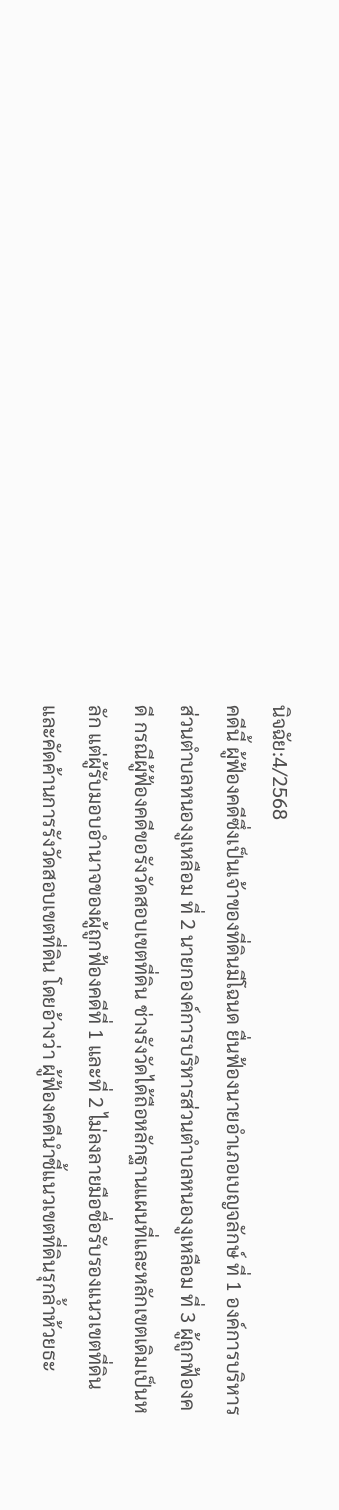นิจฉัย:4/2568
คดีนี้ ผู้ฟ้องคดีซึ่งเป็นเจ้าของที่ดินมีโฉนด ยื่นฟ้องนายอำเภอเบญจลักษ์ ที่ 1 องค์การบริหารส่วนตำบลหนองงูเหลือม ที่ 2 นายกองค์การบริหารส่วนตำบลหนองงูเหลือม ที่ 3 ผู้ถูกฟ้องคดี กรณีผู้ฟ้องคดีขอรังวัดสอบเขตที่ดิน ช่างรังวัดได้ถือหลักฐานแผนที่และหลักเขตเดิมเป็นหลัก แต่ผู้รับมอบอำนาจของผู้ถูกฟ้องคดีที่ 1 และที่ 2 ไม่ลงลายมือชื่อรับรองแนวเขตที่ดินและคัดค้านการรังวัดสอบเขตที่ดิน โดยอ้างว่า ผู้ฟ้องคดีนำชี้แนวเขตที่ดินรุกล้ำห้วยธะ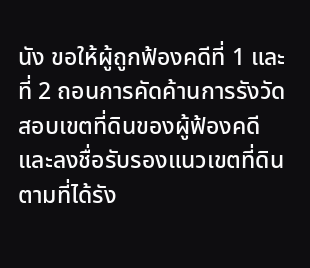นัง ขอให้ผู้ถูกฟ้องคดีที่ 1 และที่ 2 ถอนการคัดค้านการรังวัดสอบเขตที่ดินของผู้ฟ้องคดีและลงชื่อรับรองแนวเขตที่ดินตามที่ได้รัง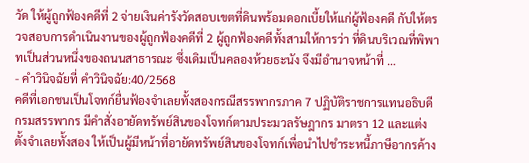วัด ให้ผู้ถูกฟ้องคดีที่ 2 จ่ายเงินค่ารังวัดสอบเขตที่ดินพร้อมดอกเบี้ยให้แก่ผู้ฟ้องคดี กับให้ตรวจสอบการดำเนินงานของผู้ถูกฟ้องคดีที่ 2 ผู้ถูกฟ้องคดีทั้งสามให้การว่า ที่ดินบริเวณที่พิพาทเป็นส่วนหนึ่งของถนนสาธารณะ ซึ่งเดิมเป็นคลองห้วยธะนัง จึงมีอำนาจหน้าที่ …
- คำวินิจฉัยที่ คำวินิจฉัย:40/2568
คดีที่เอกชนเป็นโจทก์ยื่นฟ้องจำเลยทั้งสองกรณีสรรพากรภาค 7 ปฏิบัติราชการแทนอธิบดีกรมสรรพากร มีคำสั่งอายัดทรัพย์สินของโจทก์ตามประมวลรัษฎากร มาตรา 12 และแต่งตั้งจำเลยทั้งสอง ให้เป็นผู้มีหน้าที่อายัดทรัพย์สินของโจทก์เพื่อนำไปชำระหนี้ภาษีอากรค้าง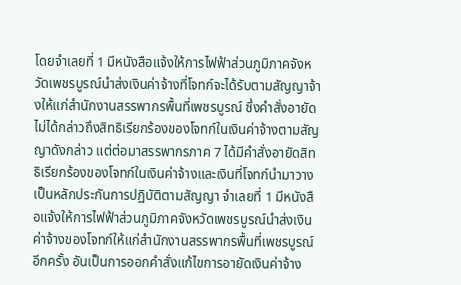โดยจำเลยที่ 1 มีหนังสือแจ้งให้การไฟฟ้าส่วนภูมิภาคจังหวัดเพชรบูรณ์นำส่งเงินค่าจ้างที่โจทก์จะได้รับตามสัญญาจ้างให้แก่สำนักงานสรรพากรพื้นที่เพชรบูรณ์ ซึ่งคำสั่งอายัดไม่ได้กล่าวถึงสิทธิเรียกร้องของโจทก์ในเงินค่าจ้างตามสัญญาดังกล่าว แต่ต่อมาสรรพากรภาค 7 ได้มีคำสั่งอายัดสิทธิเรียกร้องของโจทก์ในเงินค่าจ้างและเงินที่โจทก์นำมาวางเป็นหลักประกันการปฏิบัติตามสัญญา จำเลยที่ 1 มีหนังสือแจ้งให้การไฟฟ้าส่วนภูมิภาคจังหวัดเพชรบูรณ์นำส่งเงินค่าจ้างของโจทก์ให้แก่สำนักงานสรรพากรพื้นที่เพชรบูรณ์อีกครั้ง อันเป็นการออกคำสั่งแก้ไขการอายัดเงินค่าจ้าง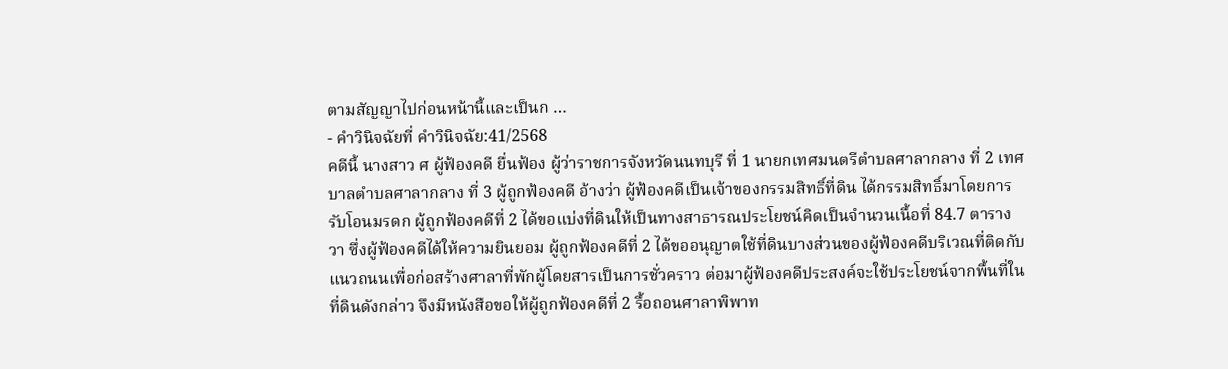ตามสัญญาไปก่อนหน้านี้และเป็นก …
- คำวินิจฉัยที่ คำวินิจฉัย:41/2568
คดีนี้ นางสาว ศ ผู้ฟ้องคดี ยื่นฟ้อง ผู้ว่าราชการจังหวัดนนทบุรี ที่ 1 นายกเทศมนตรีตำบลศาลากลาง ที่ 2 เทศบาลตำบลศาลากลาง ที่ 3 ผู้ถูกฟ้องคดี อ้างว่า ผู้ฟ้องคดีเป็นเจ้าของกรรมสิทธิ์ที่ดิน ได้กรรมสิทธิ์มาโดยการรับโอนมรดก ผู้ถูกฟ้องคดีที่ 2 ได้ขอแบ่งที่ดินให้เป็นทางสาธารณประโยชน์คิดเป็นจำนวนเนื้อที่ 84.7 ตารางวา ซึ่งผู้ฟ้องคดีได้ให้ความยินยอม ผู้ถูกฟ้องคดีที่ 2 ได้ขออนุญาตใช้ที่ดินบางส่วนของผู้ฟ้องคดีบริเวณที่ติดกับแนวถนนเพื่อก่อสร้างศาลาที่พักผู้โดยสารเป็นการชั่วคราว ต่อมาผู้ฟ้องคดีประสงค์จะใช้ประโยชน์จากพื้นที่ในที่ดินดังกล่าว จึงมีหนังสือขอให้ผู้ถูกฟ้องคดีที่ 2 รื้อถอนศาลาพิพาท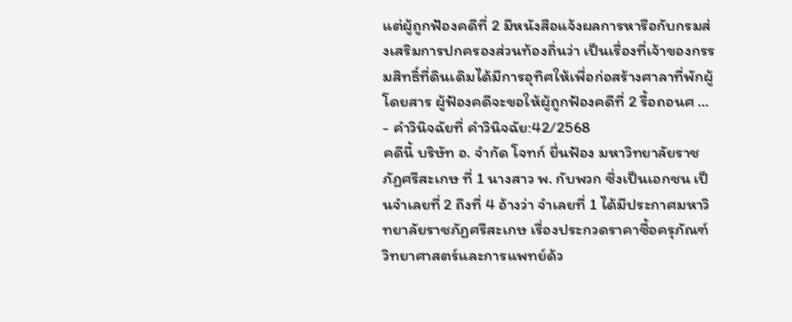แต่ผู้ถูกฟ้องคดีที่ 2 มีหนังสือแจ้งผลการหารือกับกรมส่งเสริมการปกครองส่วนท้องถิ่นว่า เป็นเรื่องที่เจ้าของกรรมสิทธิ์ที่ดินเดิมได้มีการอุทิศให้เพื่อก่อสร้างศาลาที่พักผู้โดยสาร ผู้ฟ้องคดีจะขอให้ผู้ถูกฟ้องคดีที่ 2 รื้อถอนศ …
- คำวินิจฉัยที่ คำวินิจฉัย:42/2568
คดีนี้ บริษัท อ. จำกัด โจทก์ ยื่นฟ้อง มหาวิทยาลัยราชภัฏศรีสะเกษ ที่ 1 นางสาว พ. กับพวก ซึ่งเป็นเอกชน เป็นจำเลยที่ 2 ถึงที่ 4 อ้างว่า จําเลยที่ 1 ได้มีประกาศมหาวิทยาลัยราชภัฏศรีสะเกษ เรื่องประกวดราคาซื้อครุภัณฑ์วิทยาศาสตร์และการแพทย์ด้ว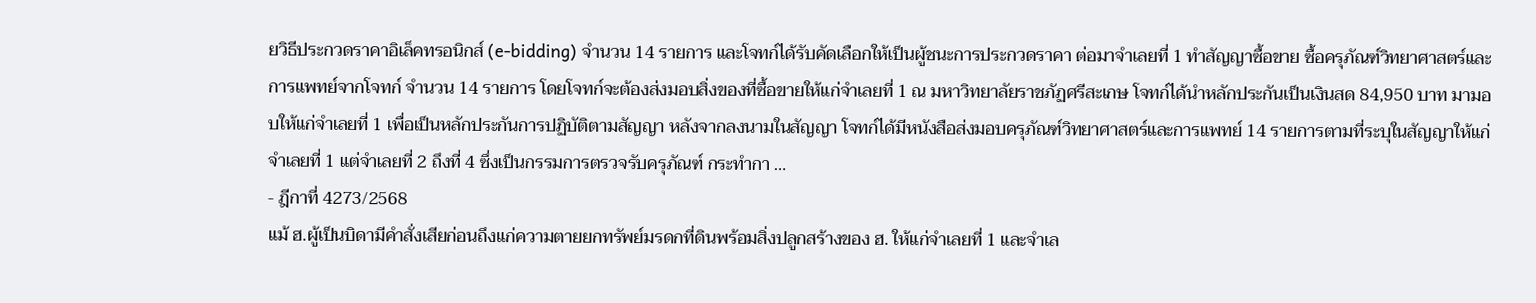ยวิธีประกวดราคาอิเล็คทรอนิกส์ (e-bidding) จํานวน 14 รายการ และโจทก์ได้รับคัดเลือกให้เป็นผู้ชนะการประกวดราคา ต่อมาจำเลยที่ 1 ทำสัญญาซื้อขาย ซื้อครุภัณฑ์วิทยาศาสตร์และการแพทย์จากโจทก์ จำนวน 14 รายการ โดยโจทก์จะต้องส่งมอบสิ่งของที่ซื้อขายให้แก่จําเลยที่ 1 ณ มหาวิทยาลัยราชภัฏศรีสะเกษ โจทก์ได้นําหลักประกันเป็นเงินสด 84,950 บาท มามอบให้แก่จําเลยที่ 1 เพื่อเป็นหลักประกันการปฏิบัติตามสัญญา หลังจากลงนามในสัญญา โจทก์ได้มีหนังสือส่งมอบครุภัณฑ์วิทยาศาสตร์และการแพทย์ 14 รายการตามที่ระบุในสัญญาให้แก่จําเลยที่ 1 แต่จําเลยที่ 2 ถึงที่ 4 ซึ่งเป็นกรรมการตรวจรับครุภัณฑ์ กระทำกา …
- ฎีกาที่ 4273/2568
แม้ ฮ.ผู้เป็นบิดามีคำสั่งเสียก่อนถึงแก่ความตายยกทรัพย์มรดกที่ดินพร้อมสิ่งปลูกสร้างของ ฮ. ให้แก่จำเลยที่ 1 และจำเล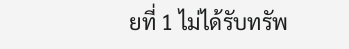ยที่ 1 ไม่ได้รับทรัพ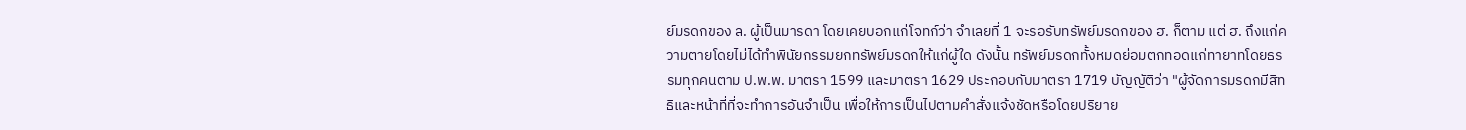ย์มรดกของ ล. ผู้เป็นมารดา โดยเคยบอกแก่โจทก์ว่า จำเลยที่ 1 จะรอรับทรัพย์มรดกของ ฮ. ก็ตาม แต่ ฮ. ถึงแก่ความตายโดยไม่ได้ทำพินัยกรรมยกทรัพย์มรดกให้แก่ผู้ใด ดังนั้น ทรัพย์มรดกทั้งหมดย่อมตกทอดแก่ทายาทโดยธรรมทุกคนตาม ป.พ.พ. มาตรา 1599 และมาตรา 1629 ประกอบกับมาตรา 1719 บัญญัติว่า "ผู้จัดการมรดกมีสิทธิและหน้าที่ที่จะทำการอันจำเป็น เพื่อให้การเป็นไปตามคำสั่งแจ้งชัดหรือโดยปริยาย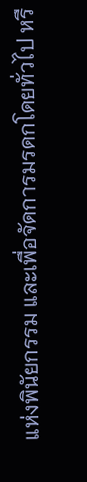แห่งพินัยกรรม และเพื่อจัดการมรดกโดยทั่วไป หรื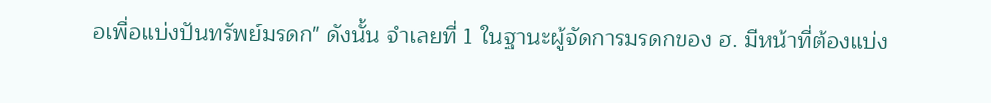อเพื่อแบ่งปันทรัพย์มรดก" ดังนั้น จำเลยที่ 1 ในฐานะผู้จัดการมรดกของ ฮ. มีหน้าที่ต้องแบ่ง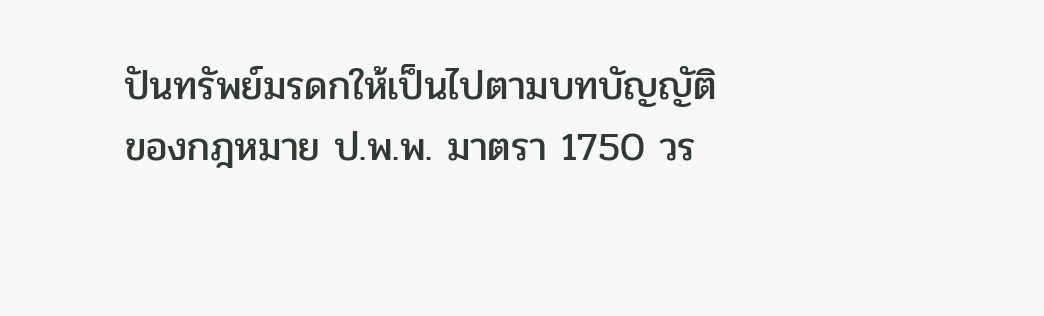ปันทรัพย์มรดกให้เป็นไปตามบทบัญญัติของกฎหมาย ป.พ.พ. มาตรา 1750 วร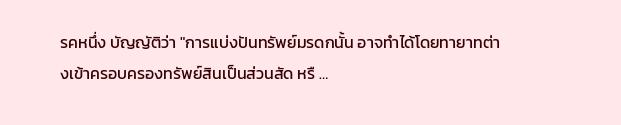รคหนึ่ง บัญญัติว่า "การแบ่งปันทรัพย์มรดกนั้น อาจทำได้โดยทายาทต่างเข้าครอบครองทรัพย์สินเป็นส่วนสัด หรื …